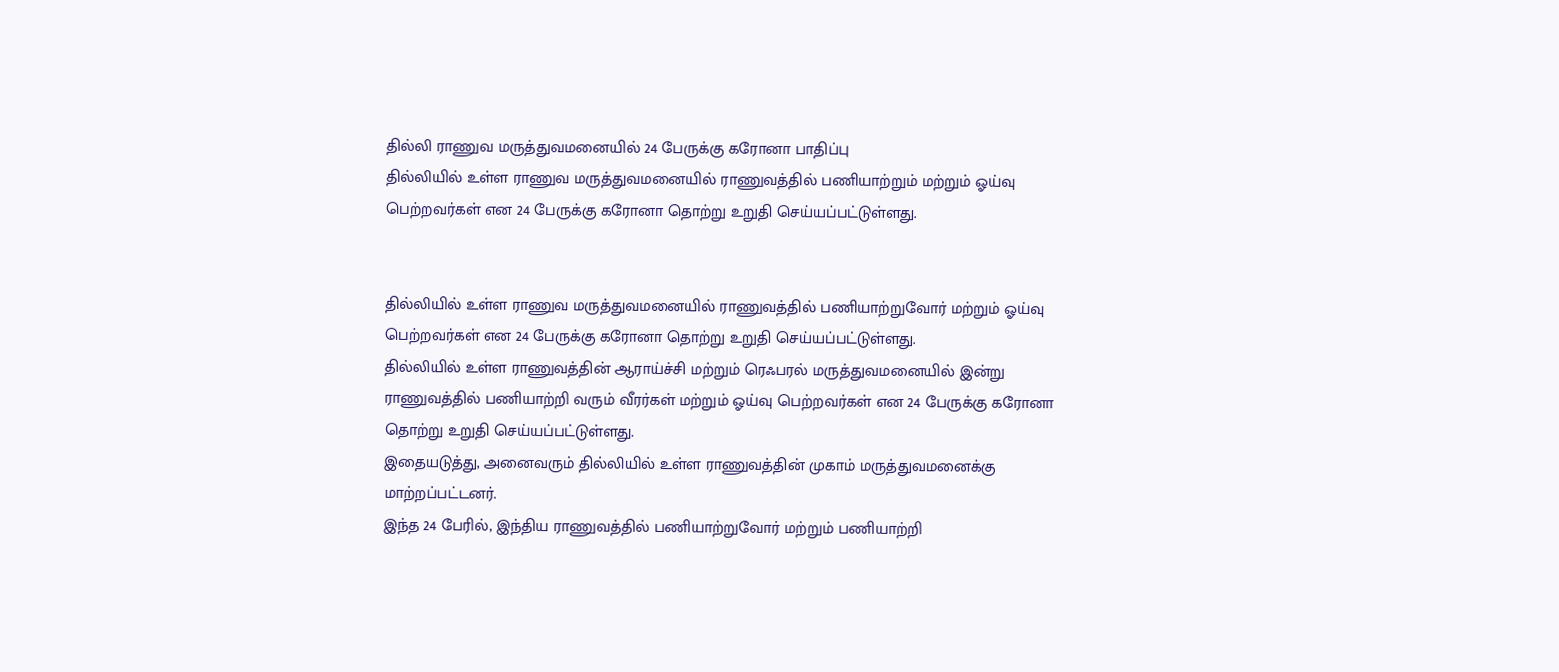தில்லி ராணுவ மருத்துவமனையில் 24 பேருக்கு கரோனா பாதிப்பு
தில்லியில் உள்ள ராணுவ மருத்துவமனையில் ராணுவத்தில் பணியாற்றும் மற்றும் ஓய்வு பெற்றவர்கள் என 24 பேருக்கு கரோனா தொற்று உறுதி செய்யப்பட்டுள்ளது.


தில்லியில் உள்ள ராணுவ மருத்துவமனையில் ராணுவத்தில் பணியாற்றுவோர் மற்றும் ஓய்வு பெற்றவர்கள் என 24 பேருக்கு கரோனா தொற்று உறுதி செய்யப்பட்டுள்ளது.
தில்லியில் உள்ள ராணுவத்தின் ஆராய்ச்சி மற்றும் ரெஃபரல் மருத்துவமனையில் இன்று ராணுவத்தில் பணியாற்றி வரும் வீரர்கள் மற்றும் ஓய்வு பெற்றவர்கள் என 24 பேருக்கு கரோனா தொற்று உறுதி செய்யப்பட்டுள்ளது.
இதையடுத்து, அனைவரும் தில்லியில் உள்ள ராணுவத்தின் முகாம் மருத்துவமனைக்கு மாற்றப்பட்டனர்.
இந்த 24 பேரில், இந்திய ராணுவத்தில் பணியாற்றுவோர் மற்றும் பணியாற்றி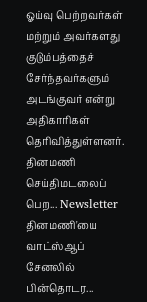ஓய்வு பெற்றவர்கள் மற்றும் அவர்களது குடும்பத்தைச் சேர்ந்தவர்களும் அடங்குவர் என்று அதிகாரிகள் தெரிவித்துள்ளனர்.
தினமணி செய்திமடலைப் பெற... Newsletter
தினமணி'யை வாட்ஸ்ஆப் சேனலில் பின்தொடர...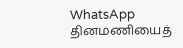WhatsApp
தினமணியைத்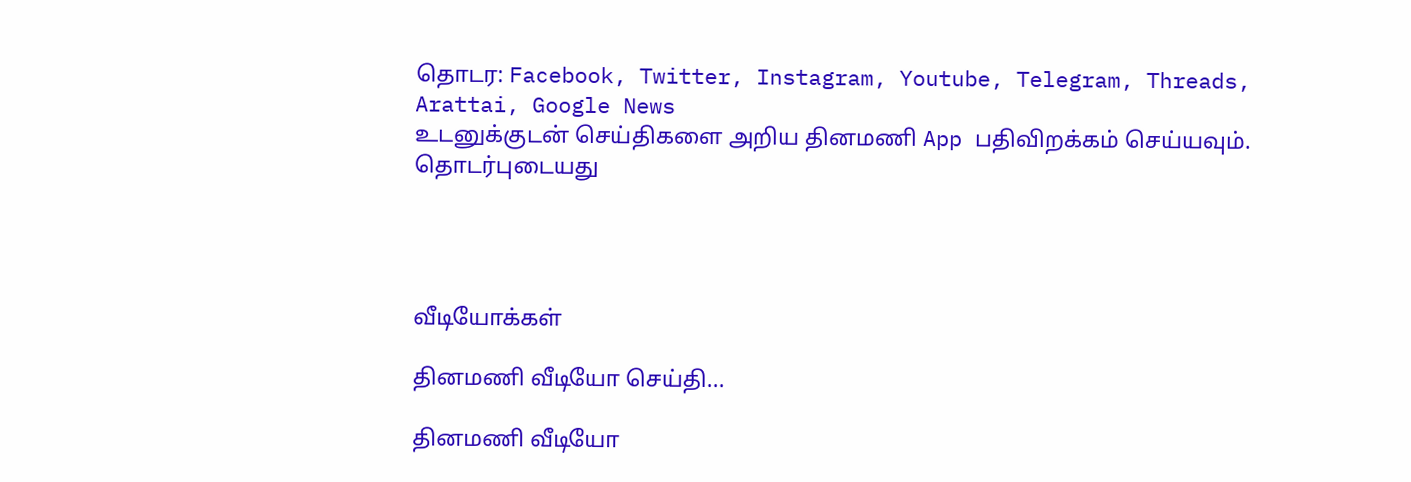தொடர: Facebook, Twitter, Instagram, Youtube, Telegram, Threads, Arattai, Google News
உடனுக்குடன் செய்திகளை அறிய தினமணி App பதிவிறக்கம் செய்யவும்.
தொடர்புடையது




வீடியோக்கள்

தினமணி வீடியோ செய்தி...

தினமணி வீடியோ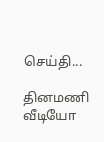செய்தி...

தினமணி வீடியோ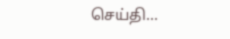செய்தி...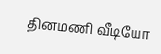தினமணி வீடியோ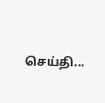செய்தி...